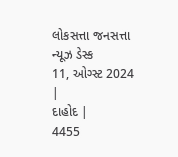લોકસત્તા જનસત્તા ન્યૂઝ ડેસ્ક
11, ઓગ્સ્ટ 2024 |
દાહોદ |
4455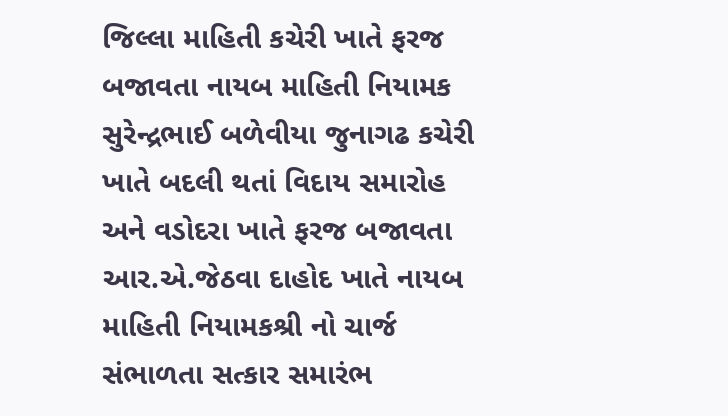જિલ્લા માહિતી કચેરી ખાતે ફરજ બજાવતા નાયબ માહિતી નિયામક સુરેન્દ્રભાઈ બળેવીયા જુનાગઢ કચેરી ખાતે બદલી થતાં વિદાય સમારોહ અને વડોદરા ખાતે ફરજ બજાવતા આર.એ.જેઠવા દાહોદ ખાતે નાયબ માહિતી નિયામકશ્રી નો ચાર્જ સંભાળતા સત્કાર સમારંભ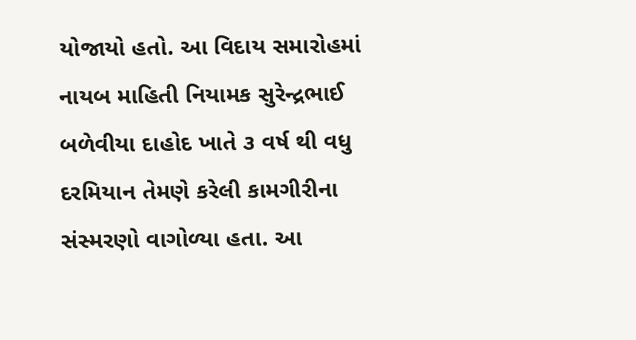યોજાયો હતો. આ વિદાય સમારોહમાં નાયબ માહિતી નિયામક સુરેન્દ્રભાઈ બળેવીયા દાહોદ ખાતે ૩ વર્ષ થી વધુ દરમિયાન તેમણે કરેલી કામગીરીના સંસ્મરણો વાગોળ્યા હતા. આ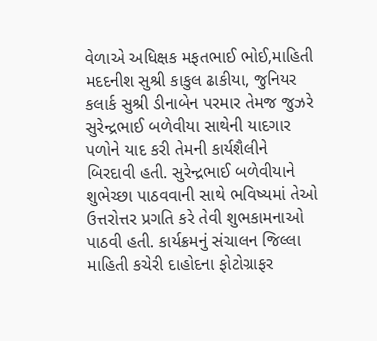વેળાએ અધિક્ષક મફતભાઈ ભોઈ,માહિતી મદદનીશ સુશ્રી કાકુલ ઢાકીયા, જુનિયર કલાર્ક સુશ્રી ડીનાબેન પરમાર તેમજ જુઝરે સુરેન્દ્રભાઈ બળેવીયા સાથેની યાદગાર પળોને યાદ કરી તેમની કાર્યશૈલીને બિરદાવી હતી. સુરેન્દ્રભાઈ બળેવીયાને શુભેચ્છા પાઠવવાની સાથે ભવિષ્યમાં તેઓ ઉત્તરોત્તર પ્રગતિ કરે તેવી શુભકામનાઓ પાઠવી હતી. કાર્યક્રમનું સંચાલન જિલ્લા માહિતી કચેરી દાહોદના ફોટોગ્રાફર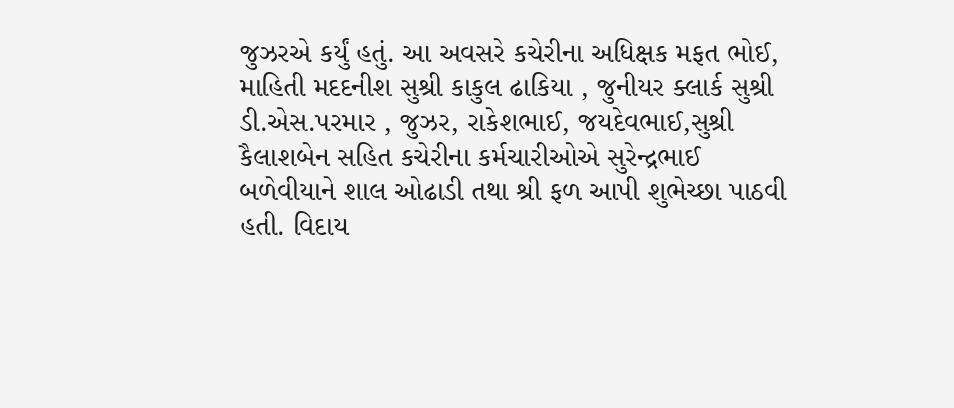જુઝરએ કર્યું હતું. આ અવસરે કચેરીના અધિક્ષક મફત ભોઈ, માહિતી મદદનીશ સુશ્રી કાકુલ ઢાકિયા , જુનીયર ક્લાર્ક સુશ્રી ડી.એસ.પરમાર , જુઝર, રાકેશભાઈ, જયદેવભાઈ,સુશ્રી કૈલાશબેન સહિત કચેરીના કર્મચારીઓએ સુરેન્દ્રભાઈ બળેવીયાને શાલ ઓઢાડી તથા શ્રી ફળ આપી શુભેચ્છા પાઠવી હતી. વિદાય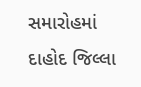સમારોહમાં દાહોદ જિલ્લા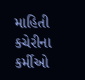માહિતી કચેરીના કર્મીઓ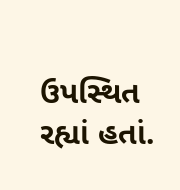ઉપસ્થિત રહ્યાં હતાં.